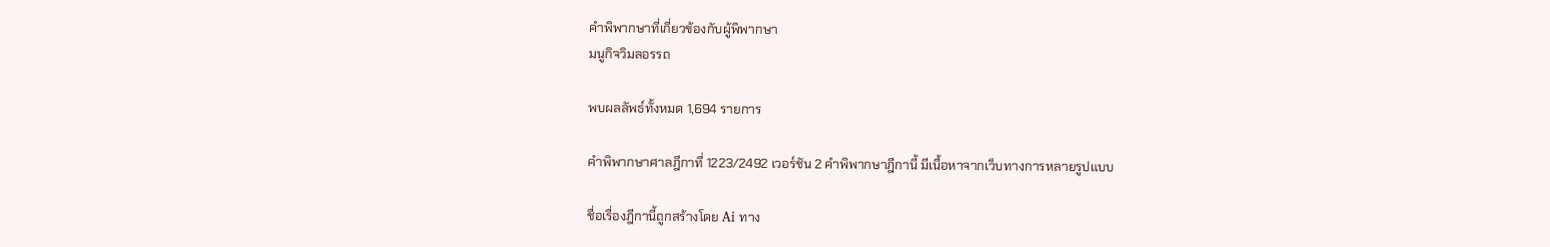คำพิพากษาที่เกี่ยวข้องกับผู้พิพากษา
มนูกิจวิมลอรรถ

พบผลลัพธ์ทั้งหมด 1,694 รายการ

คำพิพากษาศาลฎีกาที่ 1223/2492 เวอร์ชัน 2 คำพิพากษาฎีกานี้ มีเนื้อหาจากเว็บทางการหลายรูปแบบ

ชื่อเรื่องฎีกานี้ถูกสร้างโดย Ai ทาง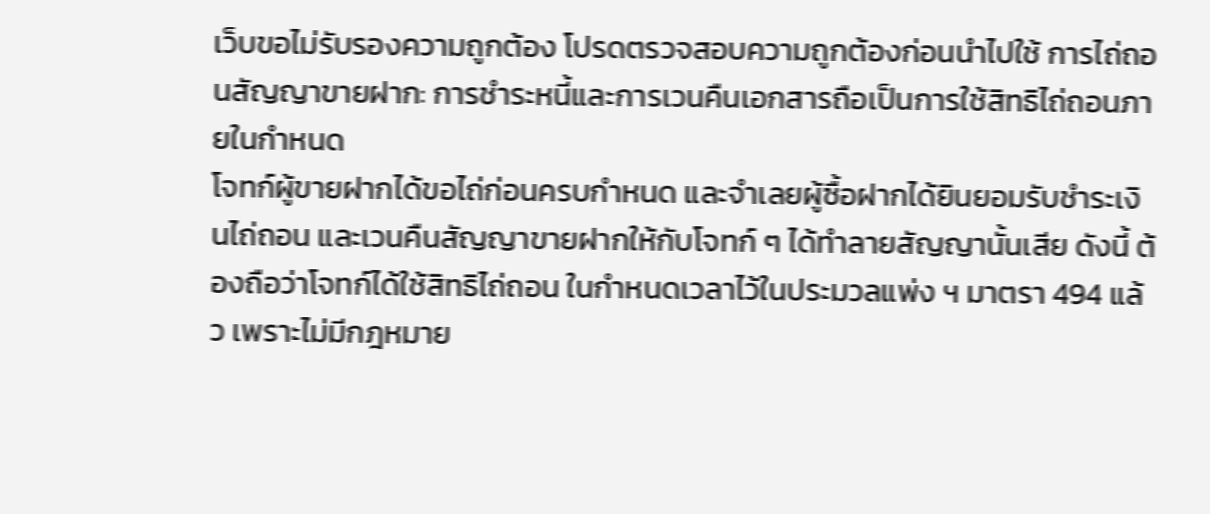เว็บขอไม่รับรองความถูกต้อง โปรดตรวจสอบความถูกต้องก่อนนำไปใช้ การไถ่ถอนสัญญาขายฝาก: การชำระหนี้และการเวนคืนเอกสารถือเป็นการใช้สิทธิไถ่ถอนภายในกำหนด
โจทก์ผู้ขายฝากได้ขอไถ่ก่อนครบกำหนด และจำเลยผู้ซื้อฝากได้ยินยอมรับชำระเงินไถ่ถอน และเวนคืนสัญญาขายฝากให้กับโจทก์ ๆ ได้ทำลายสัญญานั้นเสีย ดังนี้ ต้องถือว่าโจทก์ได้ใช้สิทธิไถ่ถอน ในกำหนดเวลาไว้ในประมวลแพ่ง ฯ มาตรา 494 แล้ว เพราะไม่มีกฎหมาย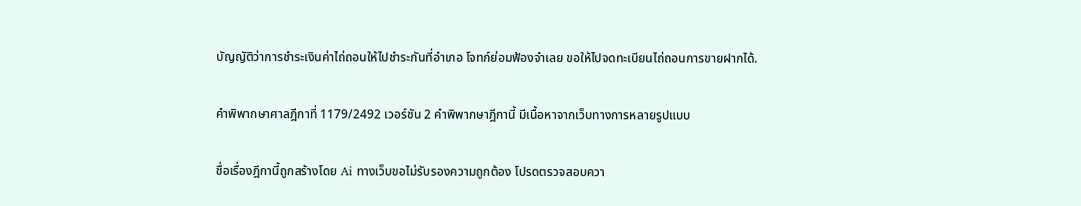บัญญัติว่าการชำระเงินค่าไถ่ถอนให้ไปชำระกันที่อำเภอ โจทก์ย่อมฟ้องจำเลย ขอให้ไปจดทะเบียนไถ่ถอนการขายฝากได้.

คำพิพากษาศาลฎีกาที่ 1179/2492 เวอร์ชัน 2 คำพิพากษาฎีกานี้ มีเนื้อหาจากเว็บทางการหลายรูปแบบ

ชื่อเรื่องฎีกานี้ถูกสร้างโดย Ai ทางเว็บขอไม่รับรองความถูกต้อง โปรดตรวจสอบควา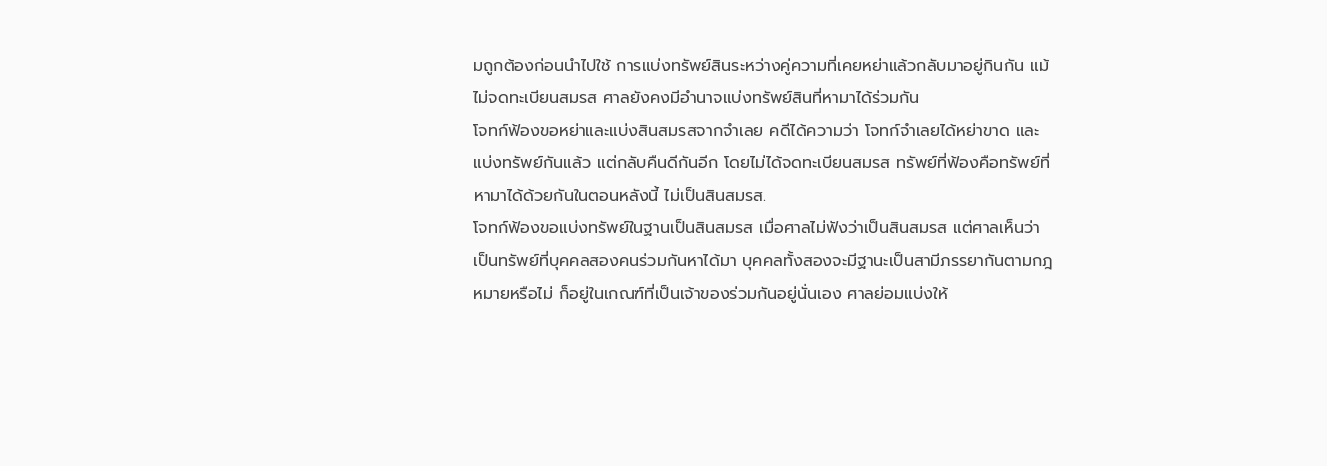มถูกต้องก่อนนำไปใช้ การแบ่งทรัพย์สินระหว่างคู่ความที่เคยหย่าแล้วกลับมาอยู่กินกัน แม้ไม่จดทะเบียนสมรส ศาลยังคงมีอำนาจแบ่งทรัพย์สินที่หามาได้ร่วมกัน
โจทก์ฟ้องขอหย่าและแบ่งสินสมรสจากจำเลย คดีได้ความว่า โจทก์จำเลยได้หย่าขาด และแบ่งทรัพย์กันแล้ว แต่กลับคืนดีกันอีก โดยไม่ได้จดทะเบียนสมรส ทรัพย์ที่ฟ้องคือทรัพย์ที่หามาได้ด้วยกันในตอนหลังนี้ ไม่เป็นสินสมรส.
โจทก์ฟ้องขอแบ่งทรัพย์ในฐานเป็นสินสมรส เมื่อศาลไม่ฟังว่าเป็นสินสมรส แต่ศาลเห็นว่าเป็นทรัพย์ที่บุคคลสองคนร่วมกันหาได้มา บุคคลทั้งสองจะมีฐานะเป็นสามีภรรยากันตามกฎหมายหรือไม่ ก็อยู่ในเกณฑ์ที่เป็นเจ้าของร่วมกันอยู่นั่นเอง ศาลย่อมแบ่งให้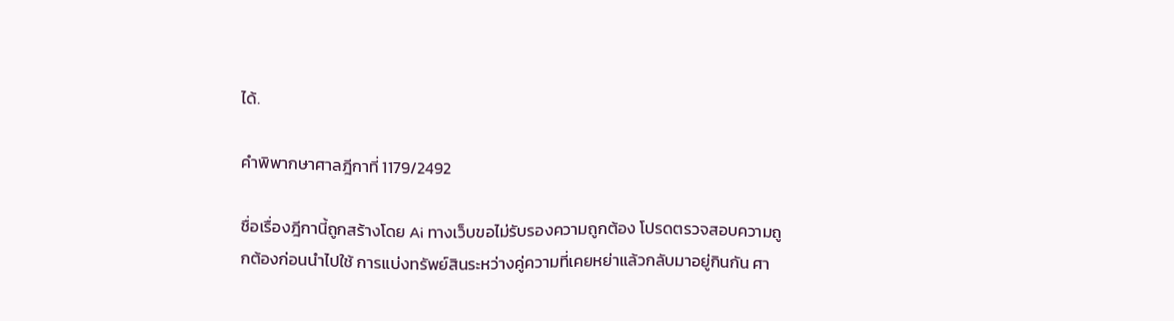ได้.

คำพิพากษาศาลฎีกาที่ 1179/2492

ชื่อเรื่องฎีกานี้ถูกสร้างโดย Ai ทางเว็บขอไม่รับรองความถูกต้อง โปรดตรวจสอบความถูกต้องก่อนนำไปใช้ การแบ่งทรัพย์สินระหว่างคู่ความที่เคยหย่าแล้วกลับมาอยู่กินกัน ศา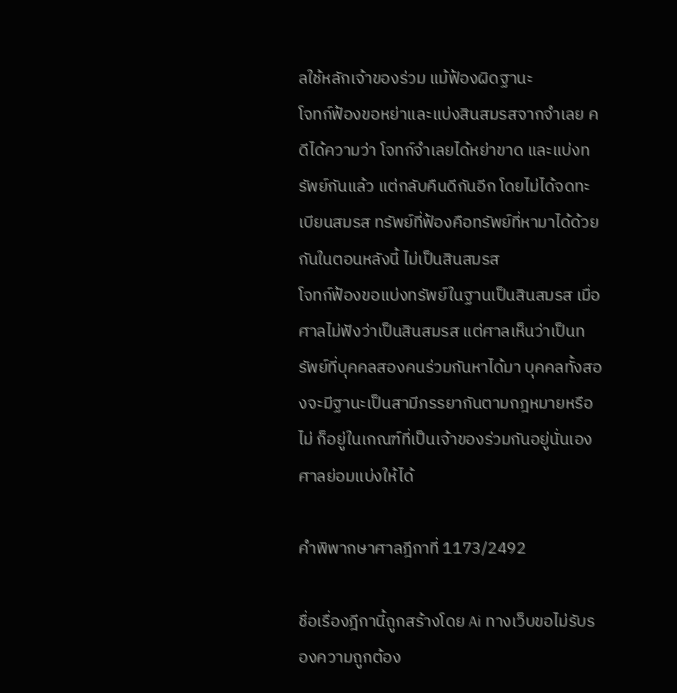ลใช้หลักเจ้าของร่วม แม้ฟ้องผิดฐานะ
โจทก์ฟ้องขอหย่าและแบ่งสินสมรสจากจำเลย คดีได้ความว่า โจทก์จำเลยได้หย่าขาด และแบ่งทรัพย์กันแล้ว แต่กลับคืนดีกันอีก โดยไม่ได้จดทะเบียนสมรส ทรัพย์ที่ฟ้องคือทรัพย์ที่หามาได้ด้วยกันในตอนหลังนี้ ไม่เป็นสินสมรส
โจทก์ฟ้องขอแบ่งทรัพย์ในฐานเป็นสินสมรส เมื่อศาลไม่ฟังว่าเป็นสินสมรส แต่ศาลเห็นว่าเป็นทรัพย์ที่บุคคลสองคนร่วมกันหาได้มา บุคคลทั้งสองจะมีฐานะเป็นสามีภรรยากันตามกฎหมายหรือไม่ ก็อยู่ในเกณฑ์ที่เป็นเจ้าของร่วมกันอยู่นั่นเอง ศาลย่อมแบ่งให้ได้

คำพิพากษาศาลฎีกาที่ 1173/2492

ชื่อเรื่องฎีกานี้ถูกสร้างโดย Ai ทางเว็บขอไม่รับรองความถูกต้อง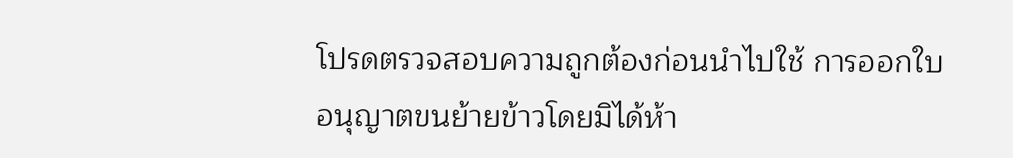โปรดตรวจสอบความถูกต้องก่อนนำไปใช้ การออกใบอนุญาตขนย้ายข้าวโดยมิได้ห้า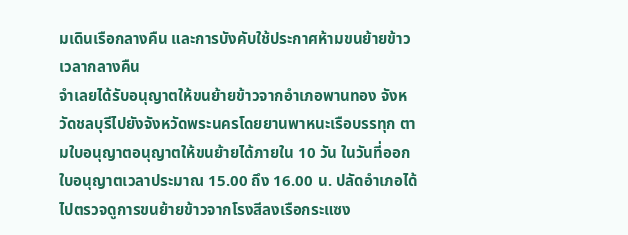มเดินเรือกลางคืน และการบังคับใช้ประกาศห้ามขนย้ายข้าวเวลากลางคืน
จำเลยได้รับอนุญาตให้ขนย้ายข้าวจากอำเภอพานทอง จังหวัดชลบุรีไปยังจังหวัดพระนครโดยยานพาหนะเรือบรรทุก ตามใบอนุญาตอนุญาตให้ขนย้ายได้ภายใน 10 วัน ในวันที่ออกใบอนุญาตเวลาประมาณ 15.00 ถึง 16.00 น. ปลัดอำเภอได้ไปตรวจดูการขนย้ายข้าวจากโรงสีลงเรือกระแซง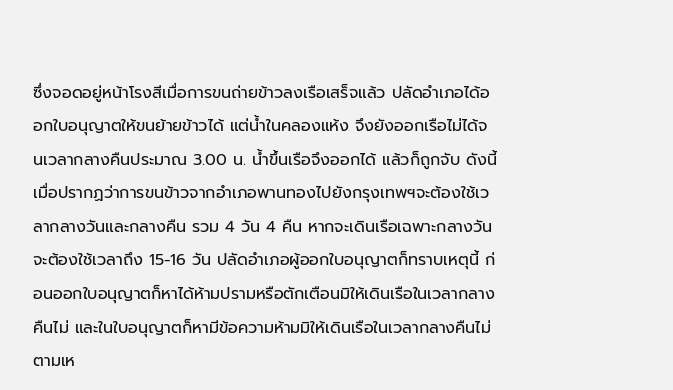ซึ่งจอดอยู่หน้าโรงสีเมื่อการขนถ่ายข้าวลงเรือเสร็จแล้ว ปลัดอำเภอได้ออกใบอนุญาตให้ขนย้ายข้าวได้ แต่น้ำในคลองแห้ง จึงยังออกเรือไม่ได้จนเวลากลางคืนประมาณ 3.00 น. น้ำขึ้นเรือจึงออกได้ แล้วก็ถูกจับ ดังนี้ เมื่อปรากฏว่าการขนข้าวจากอำเภอพานทองไปยังกรุงเทพฯจะต้องใช้เวลากลางวันและกลางคืน รวม 4 วัน 4 คืน หากจะเดินเรือเฉพาะกลางวันจะต้องใช้เวลาถึง 15-16 วัน ปลัดอำเภอผู้ออกใบอนุญาตก็ทราบเหตุนี้ ก่อนออกใบอนุญาตก็หาได้ห้ามปรามหรือตักเตือนมิให้เดินเรือในเวลากลางคืนไม่ และในใบอนุญาตก็หามีข้อความห้ามมิให้เดินเรือในเวลากลางคืนไม่ ตามเห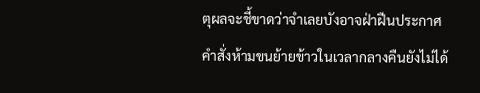ตุผลจะชี้ขาดว่าจำเลยบังอาจฝ่าฝืนประกาศคำสั่งห้ามขนย้ายข้าวในเวลากลางคืนยังไม่ได้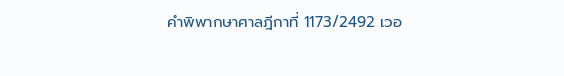คำพิพากษาศาลฎีกาที่ 1173/2492 เวอ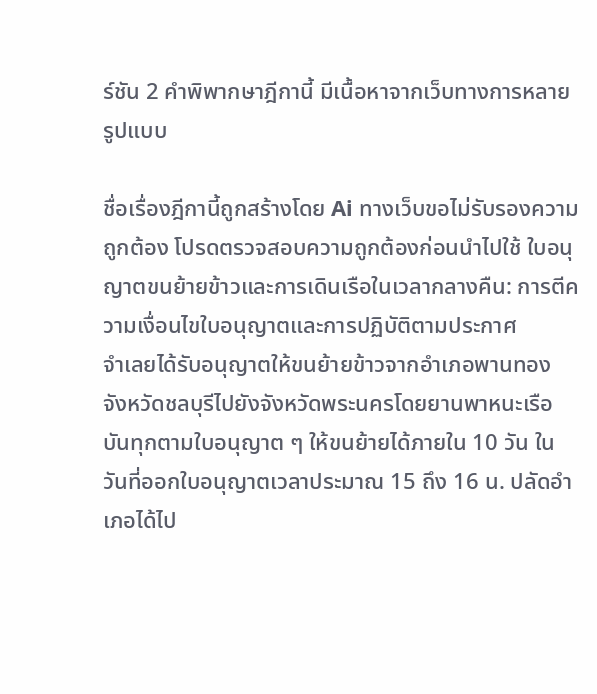ร์ชัน 2 คำพิพากษาฎีกานี้ มีเนื้อหาจากเว็บทางการหลายรูปแบบ

ชื่อเรื่องฎีกานี้ถูกสร้างโดย Ai ทางเว็บขอไม่รับรองความถูกต้อง โปรดตรวจสอบความถูกต้องก่อนนำไปใช้ ใบอนุญาตขนย้ายข้าวและการเดินเรือในเวลากลางคืน: การตีความเงื่อนไขใบอนุญาตและการปฏิบัติตามประกาศ
จำเลยได้รับอนุญาตให้ขนย้ายข้าวจากอำเภอพานทอง จังหวัดชลบุรีไปยังจังหวัดพระนครโดยยานพาหนะเรือบันทุกตามใบอนุญาต ๆ ให้ขนย้ายได้ภายใน 10 วัน ในวันที่ออกใบอนุญาตเวลาประมาณ 15 ถึง 16 น. ปลัดอำเภอได้ไป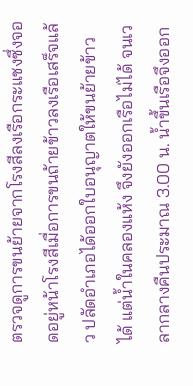ตรวจดูการขนย้ายจากโรงสีลงเรือกระแชงซึ่งจอดอยู่หน้าโรงสีเมื่อการขนถ้ายข้าวลงเรือเสร็จแล้ว ปลัดอำเภอได้ออกใบอนุญาตให้ขนย้ายข้าวได้ แต่น้ำในคลองแห้ง จึงยังออกเรือไม่ได้ จนเวลากลางคืนประมาณ 3.00 น. น้ำขึ้นเรือจึงออก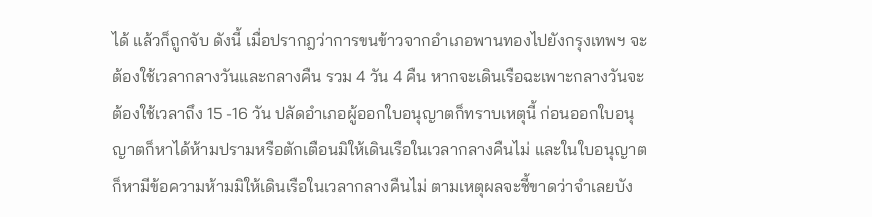ได้ แล้วก็ถูกจับ ดังนี้ เมื่อปรากฎว่าการขนข้าวจากอำเภอพานทองไปยังกรุงเทพฯ จะต้องใช้เวลากลางวันและกลางคืน รวม 4 วัน 4 คืน หากจะเดินเรือฉะเพาะกลางวันจะต้องใช้เวลาถึง 15 -16 วัน ปลัดอำเภอผู้ออกใบอนุญาตก็ทราบเหตุนี้ ก่อนออกใบอนุญาตก็หาได้ห้ามปรามหรือตักเตือนมิให้เดินเรือในเวลากลางคืนไม่ และในใบอนุญาตก็หามีข้อความห้ามมิให้เดินเรือในเวลากลางคืนไม่ ตามเหตุผลจะชี้ขาดว่าจำเลยบัง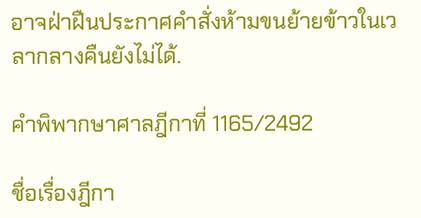อาจฝ่าฝืนประกาศคำสั่งห้ามขนย้ายข้าวในเวลากลางคืนยังไม่ได้.

คำพิพากษาศาลฎีกาที่ 1165/2492

ชื่อเรื่องฎีกา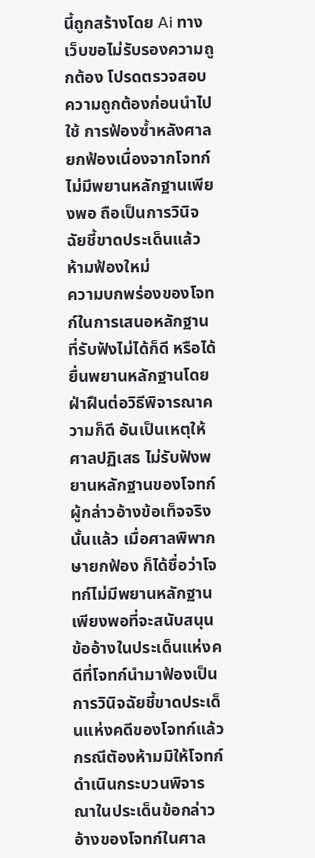นี้ถูกสร้างโดย Ai ทางเว็บขอไม่รับรองความถูกต้อง โปรดตรวจสอบความถูกต้องก่อนนำไปใช้ การฟ้องซ้ำหลังศาลยกฟ้องเนื่องจากโจทก์ไม่มีพยานหลักฐานเพียงพอ ถือเป็นการวินิจฉัยชี้ขาดประเด็นแล้ว ห้ามฟ้องใหม่
ความบกพร่องของโจทก์ในการเสนอหลักฐาน ที่รับฟังไม่ได้ก็ดี หรือได้ยื่นพยานหลักฐานโดยฝ่าฝืนต่อวิธีพิจารณาความก็ดี อันเป็นเหตุให้ศาลปฏิเสธ ไม่รับฟังพยานหลักฐานของโจทก์ผู้กล่าวอ้างข้อเท็จจริงนั้นแล้ว เมื่อศาลพิพากษายกฟ้อง ก็ได้ชื่อว่าโจทก์ไม่มีพยานหลักฐานเพียงพอที่จะสนับสนุนข้ออ้างในประเด็นแห่งคดีที่โจทก์นำมาฟ้องเป็นการวินิจฉัยชี้ขาดประเด็นแห่งคดีของโจทก์แล้ว กรณีตัองห้ามมิให้โจทก์ดำเนินกระบวนพิจารณาในประเด็นข้อกล่าวอ้างของโจทก์ในศาล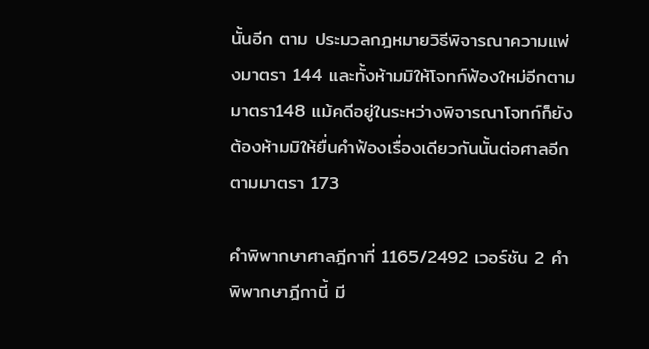นั้นอีก ตาม ประมวลกฎหมายวิธีพิจารณาความแพ่งมาตรา 144 และทั้งห้ามมิให้โจทก์ฟ้องใหม่อีกตามมาตรา148 แม้คดีอยู่ในระหว่างพิจารณาโจทก์ก็ยังต้องห้ามมิให้ยื่นคำฟ้องเรื่องเดียวกันนั้นต่อศาลอีกตามมาตรา 173

คำพิพากษาศาลฎีกาที่ 1165/2492 เวอร์ชัน 2 คำพิพากษาฎีกานี้ มี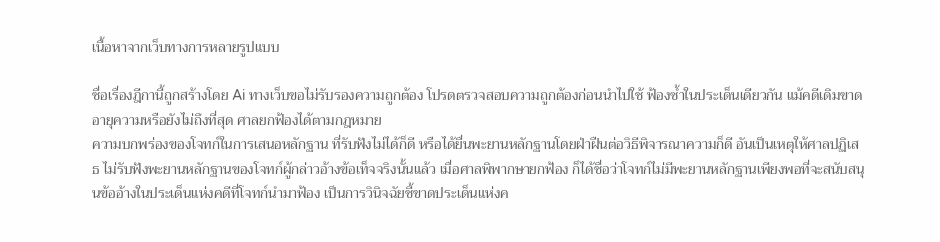เนื้อหาจากเว็บทางการหลายรูปแบบ

ชื่อเรื่องฎีกานี้ถูกสร้างโดย Ai ทางเว็บขอไม่รับรองความถูกต้อง โปรดตรวจสอบความถูกต้องก่อนนำไปใช้ ฟ้องซ้ำในประเด็นเดียวกัน แม้คดีเดิมขาดอายุความหรือยังไม่ถึงที่สุด ศาลยกฟ้องได้ตามกฎหมาย
ความบกพร่องของโจทก์ในการเสนอหลักฐาน ที่รับฟังไม่ได้ก็ดี หรือได้ยื่นพะยานหลักฐานโดยฝ่าฝืนต่อวิธีพิจารณาความก็ดี อันเป็นเหตุให้ศาลปฏิเสธ ไม่รับฟังพะยานหลักฐานของโจทก์ผู้กล่าวอ้างข้อเท็จจริงนั้นแล้ว เมื่อศาลพิพากษายกฟ้อง ก็ได้ชื่อว่าโจทก์ไม่มีพะยานหลักฐานเพียงพอที่จะสนับสนุนข้ออ้างในประเด็นแห่งคดีที่โจทก์นำมาฟ้อง เป็นการวินิจฉัยชี้ขาดประเด็นแห่งค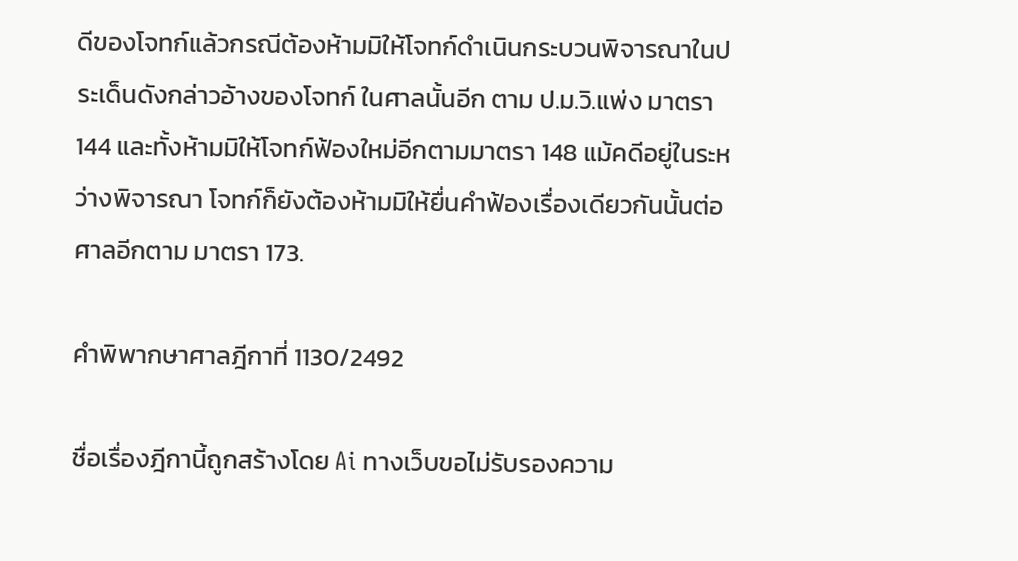ดีของโจทก์แล้วกรณีต้องห้ามมิให้โจทก์ดำเนินกระบวนพิจารณาในประเด็นดังกล่าวอ้างของโจทก์ ในศาลนั้นอีก ตาม ป.ม.วิ.แพ่ง มาตรา 144 และทั้งห้ามมิให้โจทก์ฟ้องใหม่อีกตามมาตรา 148 แม้คดีอยู่ในระหว่างพิจารณา โจทก์ก็ยังต้องห้ามมิให้ยื่นคำฟ้องเรื่องเดียวกันนั้นต่อศาลอีกตาม มาตรา 173.

คำพิพากษาศาลฎีกาที่ 1130/2492

ชื่อเรื่องฎีกานี้ถูกสร้างโดย Ai ทางเว็บขอไม่รับรองความ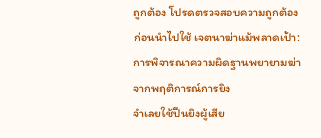ถูกต้อง โปรดตรวจสอบความถูกต้องก่อนนำไปใช้ เจตนาฆ่าแม้พลาดเป้า: การพิจารณาความผิดฐานพยายามฆ่าจากพฤติการณ์การยิง
จำเลยใช้ปืนยิงผู้เสีย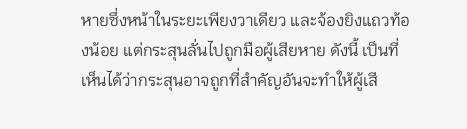หายซึ่งหน้าในระยะเพียงวาเดียว และจ้องยิงแถวท้องน้อย แต่กระสุนลั่นไปถูกมือผู้เสียหาย ดังนี้ เป็นที่เห็นได้ว่ากระสุนอาจถูกที่สำคัญอันจะทำให้ผู้เสี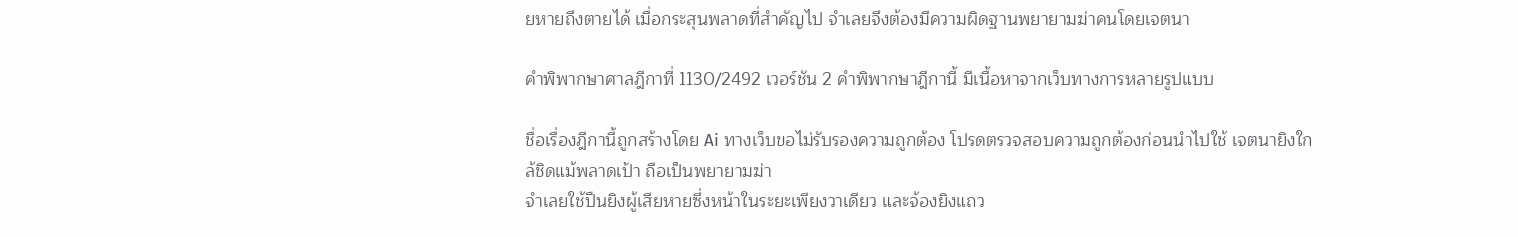ยหายถึงตายได้ เมื่อกระสุนพลาดที่สำคัญไป จำเลยจึงต้องมีความผิดฐานพยายามฆ่าคนโดยเจตนา

คำพิพากษาศาลฎีกาที่ 1130/2492 เวอร์ชัน 2 คำพิพากษาฎีกานี้ มีเนื้อหาจากเว็บทางการหลายรูปแบบ

ชื่อเรื่องฎีกานี้ถูกสร้างโดย Ai ทางเว็บขอไม่รับรองความถูกต้อง โปรดตรวจสอบความถูกต้องก่อนนำไปใช้ เจตนายิงใกล้ชิดแม้พลาดเป้า ถือเป็นพยายามฆ่า
จำเลยใช้ปืนยิงผู้เสียหายซึ่งหน้าในระยะเพียงวาเดียว และจ้องยิงแถว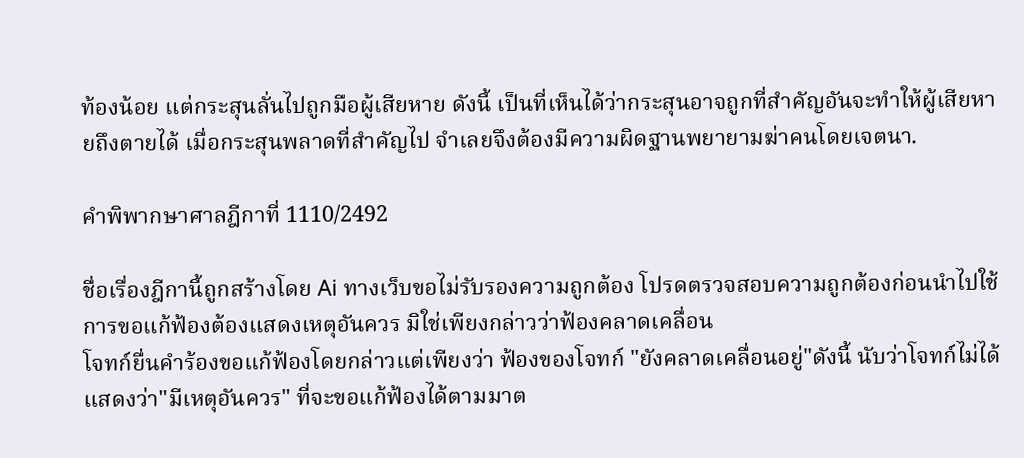ท้องน้อย แต่กระสุนลั่นไปถูกมือผู้เสียหาย ดังนี้ เป็นที่เห็นได้ว่ากระสุนอาจถูกที่สำคัญอันจะทำให้ผู้เสียหายถึงตายได้ เมื่อกระสุนพลาดที่สำคัญไป จำเลยจึงต้องมีความผิดฐานพยายามฆ่าคนโดยเจตนา.

คำพิพากษาศาลฎีกาที่ 1110/2492

ชื่อเรื่องฎีกานี้ถูกสร้างโดย Ai ทางเว็บขอไม่รับรองความถูกต้อง โปรดตรวจสอบความถูกต้องก่อนนำไปใช้ การขอแก้ฟ้องต้องแสดงเหตุอันควร มิใช่เพียงกล่าวว่าฟ้องคลาดเคลื่อน
โจทก์ยื่นคำร้องขอแก้ฟ้องโดยกล่าวแต่เพียงว่า ฟ้องของโจทก์ "ยังคลาดเคลื่อนอยู่"ดังนี้ นับว่าโจทก์ไม่ได้แสดงว่า"มีเหตุอันควร" ที่จะขอแก้ฟ้องได้ตามมาต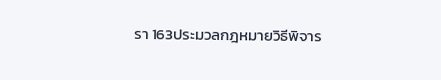รา 163ประมวลกฎหมายวิธีพิจาร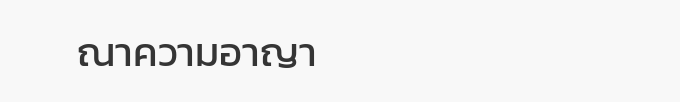ณาความอาญา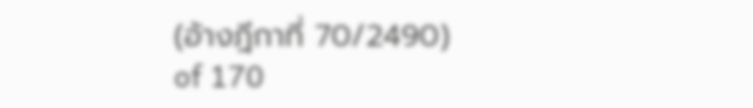(อ้างฎีกาที่ 70/2490)
of 170